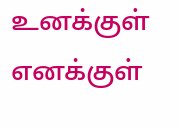உனக்குள் எனக்குள்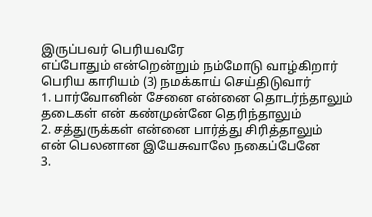இருப்பவர் பெரியவரே
எப்போதும் என்றென்றும் நம்மோடு வாழ்கிறார்
பெரிய காரியம் (3) நமக்காய் செய்திடுவார்
1. பார்வோனின் சேனை என்னை தொடர்ந்தாலும்
தடைகள் என் கண்முன்னே தெரிந்தாலும்
2. சத்துருக்கள் என்னை பார்த்து சிரித்தாலும்
என் பெலனான இயேசுவாலே நகைப்பேனே
3.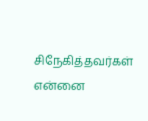சிநேகித்தவர்கள் என்னை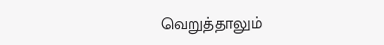வெறுத்தாலும்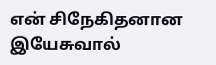என் சிநேகிதனான இயேசுவால்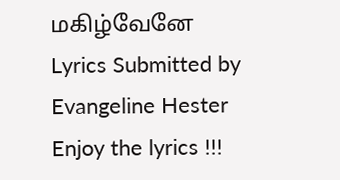மகிழ்வேனே
Lyrics Submitted by Evangeline Hester
Enjoy the lyrics !!!